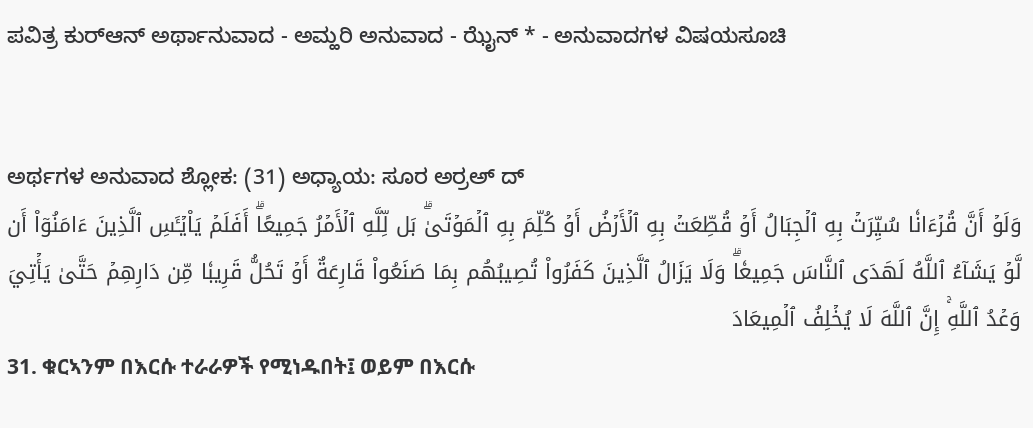ಪವಿತ್ರ ಕುರ್‌ಆನ್ ಅರ್ಥಾನುವಾದ - ಅಮ್ಹರಿ ಅನುವಾದ - ಝೈನ್ * - ಅನುವಾದಗಳ ವಿಷಯಸೂಚಿ


ಅರ್ಥಗಳ ಅನುವಾದ ಶ್ಲೋಕ: (31) ಅಧ್ಯಾಯ: ಸೂರ ಅರ್‍ರಅ್ ದ್
وَلَوۡ أَنَّ قُرۡءَانٗا سُيِّرَتۡ بِهِ ٱلۡجِبَالُ أَوۡ قُطِّعَتۡ بِهِ ٱلۡأَرۡضُ أَوۡ كُلِّمَ بِهِ ٱلۡمَوۡتَىٰۗ بَل لِّلَّهِ ٱلۡأَمۡرُ جَمِيعًاۗ أَفَلَمۡ يَاْيۡـَٔسِ ٱلَّذِينَ ءَامَنُوٓاْ أَن لَّوۡ يَشَآءُ ٱللَّهُ لَهَدَى ٱلنَّاسَ جَمِيعٗاۗ وَلَا يَزَالُ ٱلَّذِينَ كَفَرُواْ تُصِيبُهُم بِمَا صَنَعُواْ قَارِعَةٌ أَوۡ تَحُلُّ قَرِيبٗا مِّن دَارِهِمۡ حَتَّىٰ يَأۡتِيَ وَعۡدُ ٱللَّهِۚ إِنَّ ٱللَّهَ لَا يُخۡلِفُ ٱلۡمِيعَادَ
31. ቁርኣንም በእርሱ ተራራዎች የሚነዱበት፤ ወይም በእርሱ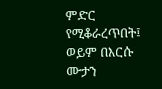ምድር የሚቆራረጥበት፤ ወይም በእርሱ ሙታን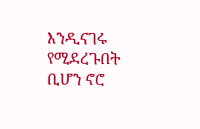እንዲናገሩ የሚደረጉበት ቢሆን ኖሮ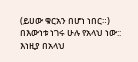(ይሀው ቁርአን በሆነ ነበር።) በእውነቱ ነገሩ ሁሉ የአላህ ነው:: እነዚያ በአላህ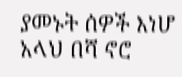ያመኑት ሰዎች እነሆ አላህ በሻ ኖሮ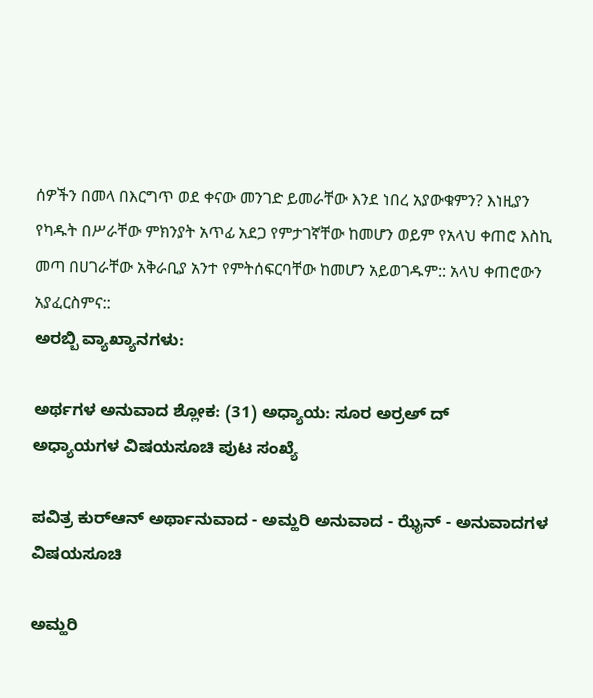ሰዎችን በመላ በእርግጥ ወደ ቀናው መንገድ ይመራቸው እንደ ነበረ አያውቁምን? እነዚያን የካዱት በሥራቸው ምክንያት አጥፊ አደጋ የምታገኛቸው ከመሆን ወይም የአላህ ቀጠሮ እስኪ መጣ በሀገራቸው አቅራቢያ አንተ የምትሰፍርባቸው ከመሆን አይወገዱም:: አላህ ቀጠሮውን አያፈርስምና::
ಅರಬ್ಬಿ ವ್ಯಾಖ್ಯಾನಗಳು:

ಅರ್ಥಗಳ ಅನುವಾದ ಶ್ಲೋಕ: (31) ಅಧ್ಯಾಯ: ಸೂರ ಅರ್‍ರಅ್ ದ್
ಅಧ್ಯಾಯಗಳ ವಿಷಯಸೂಚಿ ಪುಟ ಸಂಖ್ಯೆ

ಪವಿತ್ರ ಕುರ್‌ಆನ್ ಅರ್ಥಾನುವಾದ - ಅಮ್ಹರಿ ಅನುವಾದ - ಝೈನ್ - ಅನುವಾದಗಳ ವಿಷಯಸೂಚಿ

ಅಮ್ಹರಿ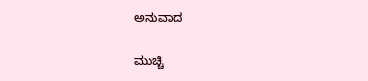ಅನುವಾದ

ಮುಚ್ಚಿ